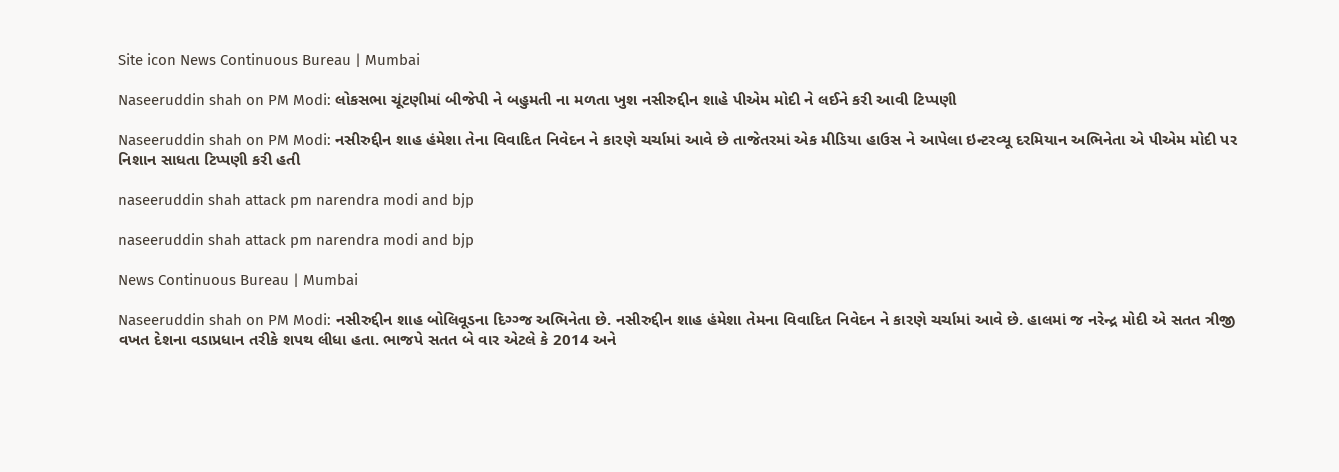Site icon News Continuous Bureau | Mumbai

Naseeruddin shah on PM Modi: લોકસભા ચૂંટણીમાં બીજેપી ને બહુમતી ના મળતા ખુશ નસીરુદ્દીન શાહે પીએમ મોદી ને લઈને કરી આવી ટિપ્પણી

Naseeruddin shah on PM Modi: નસીરુદ્દીન શાહ હંમેશા તેના વિવાદિત નિવેદન ને કારણે ચર્ચામાં આવે છે તાજેતરમાં એક મીડિયા હાઉસ ને આપેલા ઇન્ટરવ્યૂ દરમિયાન અભિનેતા એ પીએમ મોદી પર નિશાન સાધતા ટિપ્પણી કરી હતી

naseeruddin shah attack pm narendra modi and bjp

naseeruddin shah attack pm narendra modi and bjp

News Continuous Bureau | Mumbai

Naseeruddin shah on PM Modi: નસીરુદ્દીન શાહ બોલિવૂડના દિગ્ગ્જ અભિનેતા છે. નસીરુદ્દીન શાહ હંમેશા તેમના વિવાદિત નિવેદન ને કારણે ચર્ચામાં આવે છે. હાલમાં જ નરેન્દ્ર મોદી એ સતત ત્રીજી વખત દેશના વડાપ્રધાન તરીકે શપથ લીધા હતા. ભાજપે સતત બે વાર એટલે કે 2014 અને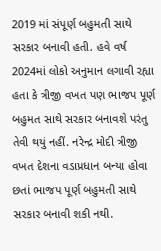2019 માં સંપૂર્ણ બહુમતી સાથે સરકાર બનાવી હતી. હવે વર્ષ 2024માં લોકો અનુમાન લગાવી રહ્યા હતા કે ત્રીજી વખત પણ ભાજપ પૂર્ણ બહુમત સાથે સરકાર બનાવશે પરંતુ તેવી થયું નહીં. નરેન્દ્ર મોદી ત્રીજી વખત દેશના વડાપ્રધાન બન્યા હોવા છતાં ભાજપ પૂર્ણ બહુમતી સાથે સરકાર બનાવી શકી નથી.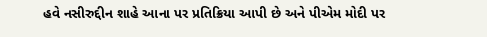હવે નસીરુદ્દીન શાહે આના પર પ્રતિક્રિયા આપી છે અને પીએમ મોદી પર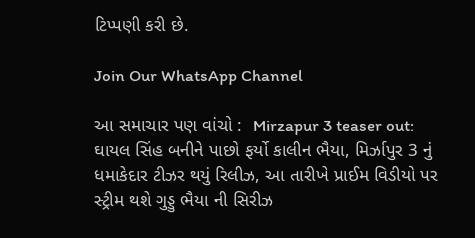ટિપ્પણી કરી છે.

Join Our WhatsApp Channel

આ સમાચાર પણ વાંચો :  Mirzapur 3 teaser out: ઘાયલ સિંહ બનીને પાછો ફર્યો કાલીન ભૈયા, મિર્ઝાપુર 3 નું ધમાકેદાર ટીઝર થયું રિલીઝ, આ તારીખે પ્રાઈમ વિડીયો પર સ્ટ્રીમ થશે ગુડ્ડુ ભૈયા ની સિરીઝ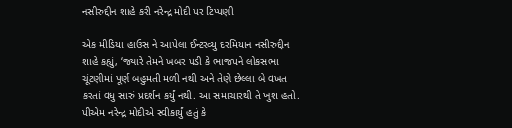નસીરુદ્દીન શાહે કરી નરેન્દ્ર મોદી પર ટિપ્પણી

એક મીડિયા હાઉસ ને આપેલા ઈન્ટરવ્યુ દરમિયાન નસીરુદ્દીન શાહે કહ્યું, ‘જ્યારે તેમને ખબર પડી કે ભાજપને લોકસભા ચૂંટણીમાં પૂર્ણ બહુમતી મળી નથી અને તેણે છેલ્લા બે વખત કરતાં વધુ સારું પ્રદર્શન કર્યું નથી. આ સમાચારથી તે ખુશ હતો. પીએમ નરેન્દ્ર મોદીએ સ્વીકાર્યું હતું કે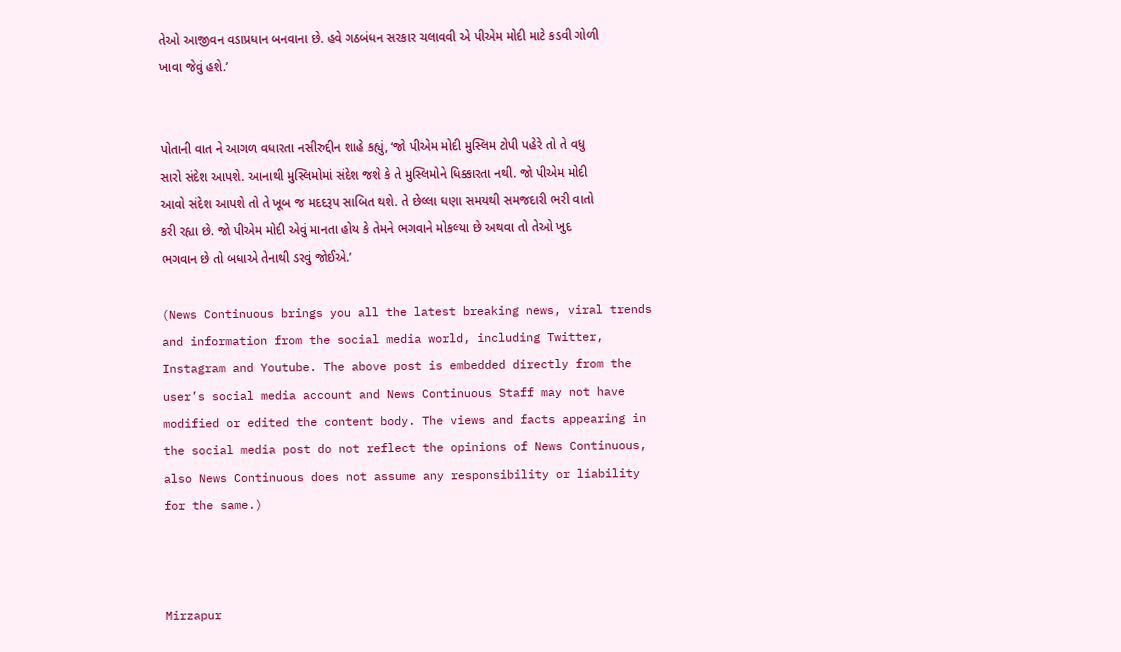તેઓ આજીવન વડાપ્રધાન બનવાના છે. હવે ગઠબંધન સરકાર ચલાવવી એ પીએમ મોદી માટે કડવી ગોળી ખાવા જેવું હશે.’


પોતાની વાત ને આગળ વધારતા નસીરુદ્દીન શાહે કહ્યું, ‘જો પીએમ મોદી મુસ્લિમ ટોપી પહેરે તો તે વધુ સારો સંદેશ આપશે. આનાથી મુસ્લિમોમાં સંદેશ જશે કે તે મુસ્લિમોને ધિક્કારતા નથી. જો પીએમ મોદી આવો સંદેશ આપશે તો તે ખૂબ જ મદદરૂપ સાબિત થશે. તે છેલ્લા ઘણા સમયથી સમજદારી ભરી વાતો કરી રહ્યા છે. જો પીએમ મોદી એવું માનતા હોય કે તેમને ભગવાને મોકલ્યા છે અથવા તો તેઓ ખુદ ભગવાન છે તો બધાએ તેનાથી ડરવું જોઈએ.’

(News Continuous brings you all the latest breaking news, viral trends and information from the social media world, including Twitter, Instagram and Youtube. The above post is embedded directly from the user’s social media account and News Continuous Staff may not have modified or edited the content body. The views and facts appearing in the social media post do not reflect the opinions of News Continuous, also News Continuous does not assume any responsibility or liability for the same.)



Mirzapur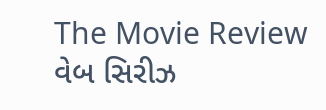The Movie Review વેબ સિરીઝ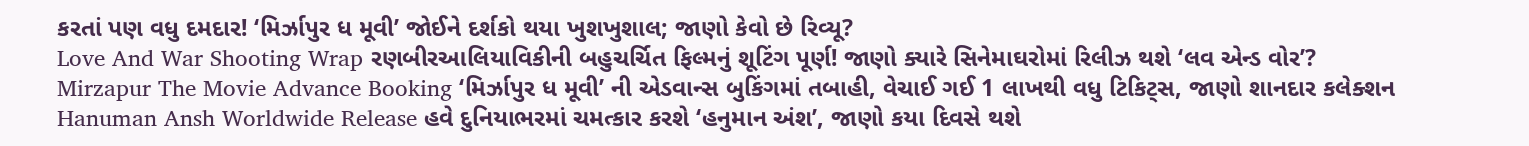કરતાં પણ વધુ દમદાર! ‘મિર્ઝાપુર ધ મૂવી’ જોઈને દર્શકો થયા ખુશખુશાલ; જાણો કેવો છે રિવ્યૂ?
Love And War Shooting Wrap રણબીરઆલિયાવિકીની બહુચર્ચિત ફિલ્મનું શૂટિંગ પૂર્ણ! જાણો ક્યારે સિનેમાઘરોમાં રિલીઝ થશે ‘લવ એન્ડ વોર’?
Mirzapur The Movie Advance Booking ‘મિર્ઝાપુર ધ મૂવી’ ની એડવાન્સ બુકિંગમાં તબાહી, વેચાઈ ગઈ 1 લાખથી વધુ ટિકિટ્સ, જાણો શાનદાર કલેક્શન
Hanuman Ansh Worldwide Release હવે દુનિયાભરમાં ચમત્કાર કરશે ‘હનુમાન અંશ’, જાણો કયા દિવસે થશે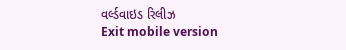વર્લ્ડવાઇડ રિલીઝ
Exit mobile version